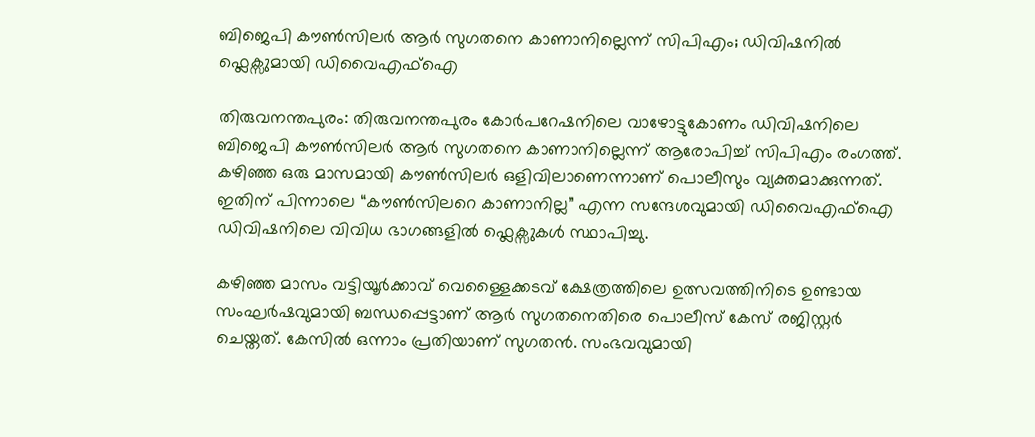ബിജെപി കൗൺസിലർ ആർ സുഗതനെ കാണാനില്ലെന്ന് സിപിഎം; ഡിവിഷനിൽ ഫ്ലെക്സുമായി ഡിവൈഎഫ്ഐ

തിരുവനന്തപുരം: തിരുവനന്തപുരം കോർപറേഷനിലെ വാഴോട്ടുകോണം ഡിവിഷനിലെ ബിജെപി കൗൺസിലർ ആർ സുഗതനെ കാണാനില്ലെന്ന് ആരോപിച്ച് സിപിഎം രംഗത്ത്. കഴിഞ്ഞ ഒരു മാസമായി കൗൺസിലർ ഒളിവിലാണെന്നാണ് പൊലീസും വ്യക്തമാക്കുന്നത്. ഇതിന് പിന്നാലെ “കൗൺസിലറെ കാണാനില്ല” എന്ന സന്ദേശവുമായി ഡിവൈഎഫ്ഐ ഡിവിഷനിലെ വിവിധ ഭാഗങ്ങളിൽ ഫ്ലെക്സുകൾ സ്ഥാപിച്ചു.

കഴിഞ്ഞ മാസം വട്ടിയൂർക്കാവ് വെള്ളൈക്കടവ് ക്ഷേത്രത്തിലെ ഉത്സവത്തിനിടെ ഉണ്ടായ സംഘർഷവുമായി ബന്ധപ്പെട്ടാണ് ആർ സുഗതനെതിരെ പൊലീസ് കേസ് രജിസ്റ്റർ ചെയ്തത്. കേസിൽ ഒന്നാം പ്രതിയാണ് സുഗതൻ. സംഭവവുമായി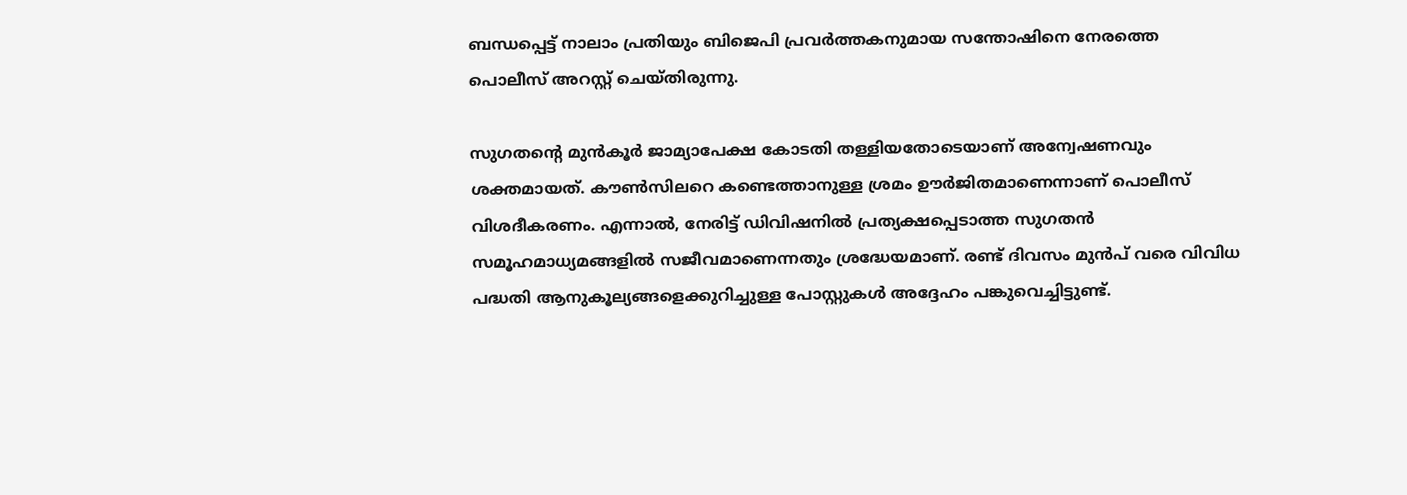ബന്ധപ്പെട്ട് നാലാം പ്രതിയും ബിജെപി പ്രവർത്തകനുമായ സന്തോഷിനെ നേരത്തെ പൊലീസ് അറസ്റ്റ് ചെയ്തിരുന്നു.

സുഗതന്റെ മുൻകൂർ ജാമ്യാപേക്ഷ കോടതി തള്ളിയതോടെയാണ് അന്വേഷണവും ശക്തമായത്. കൗൺസിലറെ കണ്ടെത്താനുള്ള ശ്രമം ഊർജിതമാണെന്നാണ് പൊലീസ് വിശദീകരണം. എന്നാൽ, നേരിട്ട് ഡിവിഷനിൽ പ്രത്യക്ഷപ്പെടാത്ത സുഗതൻ സമൂഹമാധ്യമങ്ങളിൽ സജീവമാണെന്നതും ശ്രദ്ധേയമാണ്. രണ്ട് ദിവസം മുൻപ് വരെ വിവിധ പദ്ധതി ആനുകൂല്യങ്ങളെക്കുറിച്ചുള്ള പോസ്റ്റുകൾ അദ്ദേഹം പങ്കുവെച്ചിട്ടുണ്ട്.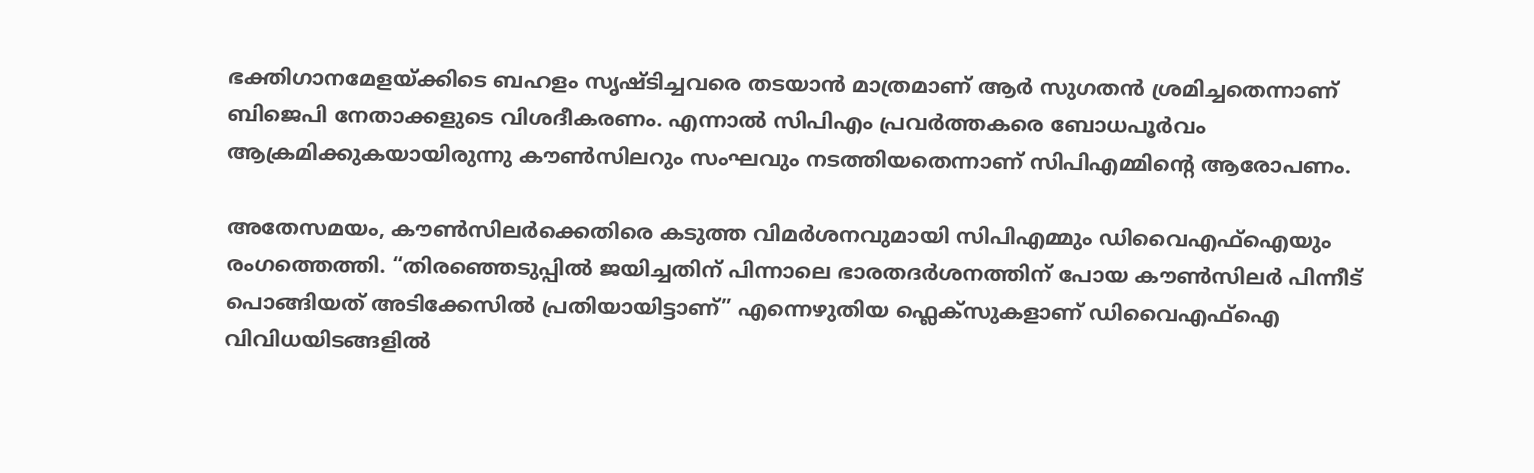ഭക്തിഗാനമേളയ്ക്കിടെ ബഹളം സൃഷ്ടിച്ചവരെ തടയാൻ മാത്രമാണ് ആർ സുഗതൻ ശ്രമിച്ചതെന്നാണ് ബിജെപി നേതാക്കളുടെ വിശദീകരണം. എന്നാൽ സിപിഎം പ്രവർത്തകരെ ബോധപൂർവം ആക്രമിക്കുകയായിരുന്നു കൗൺസിലറും സംഘവും നടത്തിയതെന്നാണ് സിപിഎമ്മിന്റെ ആരോപണം.

അതേസമയം, കൗൺസിലർക്കെതിരെ കടുത്ത വിമർശനവുമായി സിപിഎമ്മും ഡിവൈഎഫ്ഐയും രംഗത്തെത്തി. “തിരഞ്ഞെടുപ്പിൽ ജയിച്ചതിന് പിന്നാലെ ഭാരതദർശനത്തിന് പോയ കൗൺസിലർ പിന്നീട് പൊങ്ങിയത് അടിക്കേസിൽ പ്രതിയായിട്ടാണ്” എന്നെഴുതിയ ഫ്ലെക്സുകളാണ് ഡിവൈഎഫ്ഐ വിവിധയിടങ്ങളിൽ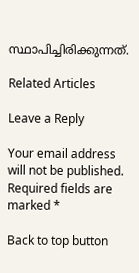സ്ഥാപിച്ചിരിക്കുന്നത്.

Related Articles

Leave a Reply

Your email address will not be published. Required fields are marked *

Back to top button